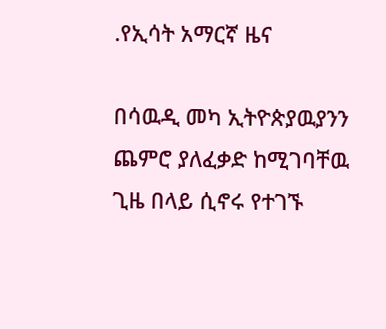.የኢሳት አማርኛ ዜና

በሳዉዲ መካ ኢትዮጵያዉያንን ጨምሮ ያለፈቃድ ከሚገባቸዉ ጊዜ በላይ ሲኖሩ የተገኙ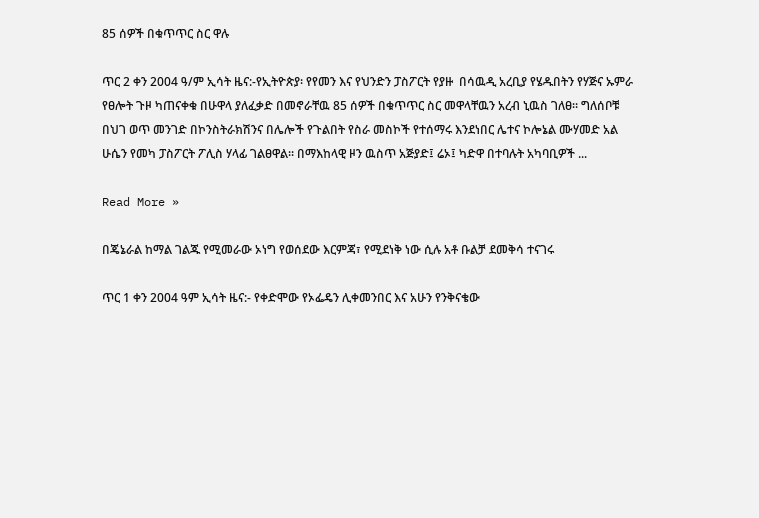85 ሰዎች በቁጥጥር ስር ዋሉ

ጥር 2 ቀን 2004 ዓ/ም ኢሳት ዜና:-የኢትዮጵያ፡ የየመን እና የህንድን ፓስፖርት የያዙ  በሳዉዲ አረቢያ የሄዱበትን የሃጅና ኡምራ የፀሎት ጉዞ ካጠናቀቁ በሁዋላ ያለፈቃድ በመኖራቸዉ 85 ሰዎች በቁጥጥር ስር መዋላቸዉን አረብ ኒዉስ ገለፀ። ግለሰቦቹ በህገ ወጥ መንገድ በኮንስትራክሽንና በሌሎች የጉልበት የስራ መስኮች የተሰማሩ እንደነበር ሌተና ኮሎኔል ሙሃመድ አል ሁሴን የመካ ፓስፖርት ፖሊስ ሃላፊ ገልፀዋል። በማእከላዊ ዞን ዉስጥ አጅያድ፤ ሬኦ፤ ካድዋ በተባሉት አካባቢዎች ...

Read More »

በጄኔራል ከማል ገልጁ የሚመራው ኦነግ የወሰደው እርምጃ፣ የሚደነቅ ነው ሲሉ አቶ ቡልቻ ደመቅሳ ተናገሩ

ጥር 1 ቀን 2004 ዓም ኢሳት ዜና:- የቀድሞው የኦፌዴን ሊቀመንበር እና አሁን የንቅናቄው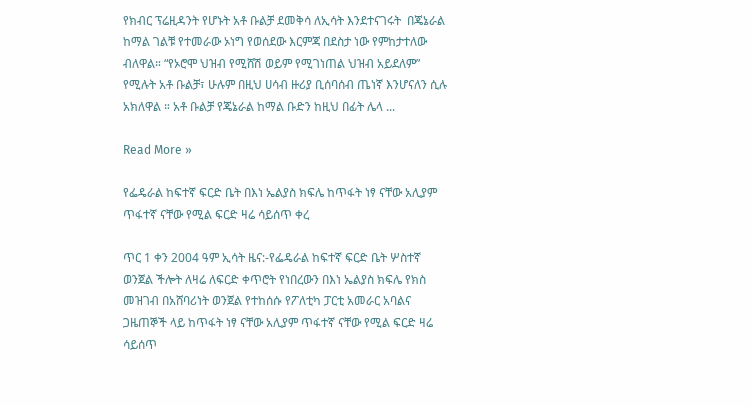የክብር ፕሬዚዳንት የሆኑት አቶ ቡልቻ ደመቅሳ ለኢሳት እንደተናገሩት  በጄኔራል ከማል ገልቹ የተመራው ኦነግ የወሰደው እርምጃ በደስታ ነው የምከታተለው ብለዋል። “የኦሮሞ ህዝብ የሚሸሽ ወይም የሚገነጠል ህዝብ አይደለም” የሚሉት አቶ ቡልቻ፣ ሁሉም በዚህ ሀሳብ ዙሪያ ቢሰባሰብ ጤነኛ እንሆናለን ሲሉ አክለዋል ። አቶ ቡልቻ የጄኔራል ከማል ቡድን ከዚህ በፊት ሌላ ...

Read More »

የፌዴራል ከፍተኛ ፍርድ ቤት በእነ ኤልያስ ክፍሌ ከጥፋት ነፃ ናቸው አሊያም ጥፋተኛ ናቸው የሚል ፍርድ ዛሬ ሳይሰጥ ቀረ

ጥር 1 ቀን 2004 ዓም ኢሳት ዜና:-የፌዴራል ከፍተኛ ፍርድ ቤት ሦስተኛ ወንጀል ችሎት ለዛሬ ለፍርድ ቀጥሮት የነበረውን በእነ ኤልያስ ክፍሌ የክስ መዝገብ በአሸባሪነት ወንጀል የተከሰሱ የፖለቲካ ፓርቲ አመራር አባልና ጋዜጠኞች ላይ ከጥፋት ነፃ ናቸው አሊያም ጥፋተኛ ናቸው የሚል ፍርድ ዛሬ ሳይሰጥ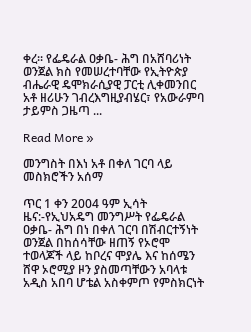ቀረ፡፡ የፌዴራል ዐቃቤ- ሕግ በአሸባሪነት ወንጀል ክስ የመሠረተባቸው የኢትዮጵያ ብሔራዊ ዴሞክራሲያዊ ፓርቲ ሊቀመንበር አቶ ዘሪሁን ገብረእግዚያብሄር፣ የአውራምባ ታይምስ ጋዜጣ ...

Read More »

መንግስት በእነ አቶ በቀለ ገርባ ላይ መስክሮችን አሰማ

ጥር 1 ቀን 2004 ዓም ኢሳት ዜና:-የኢህአዴግ መንግሥት የፌዴራል ዐቃቤ- ሕግ በነ በቀለ ገርባ በሽብርተኝነት ወንጀል በከሰሳቸው ዘጠኝ የኦሮሞ ተወላጆች ላይ ከቦረና ሞያሌ እና ከሰሜን ሸዋ ኦሮሚያ ዞን ያስመጣቸውን አባላቱ አዲስ አበባ ሆቴል አስቀምጦ የምስክርነት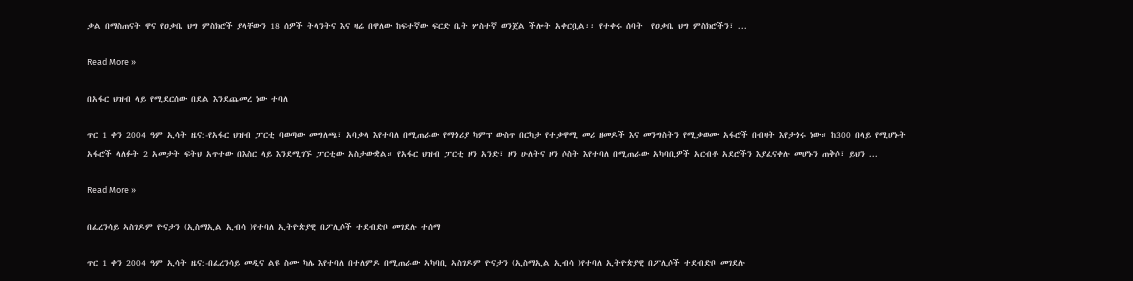ቃል በማስጠናት ዋና የዐቃቤ ህግ ምስክሮች ያላቸውን 18 ሰዎች ትላንትና እና ዛሬ በዋለው ከፍተኛው ፍርድ ቤት ሦስተኛ ወንጀል ችሎት አቀርቧል፡፡ የተቀሩ ሰባት  የዐቃቤ ህግ ምስክሮችን፣ ...

Read More »

በአፋር ህዝብ ላይ የሚደርሰው በደል እንደጨመረ ነው ተባለ

ጥር 1 ቀን 2004 ዓም ኢሳት ዜና:-የአፋር ህዝብ ፓርቲ ባወጣው መግለጫ፣ አባቃላ እየተባለ በሚጠራው የማጎሪያ ካምፕ ውስጥ በርካታ የተቃዋሚ መሪ ዘመዶች እና መንግስትን የሚቃወሙ አፋሮች በብዛት እየታጎሩ ነው። ከ300 በላይ የሚሆኑት አፋሮች ላለፉት 2 አመታት ፍትህ አጥተው በእስር ላይ እንደሚገኙ ፓርቲው አስታውቋል። የአፋር ህዝብ ፓርቲ ዞን አንድ፣ ዞን ሁለትና ዞን ሶስት እየተባለ በሚጠራው አካባቢዎች አርብቶ አደሮችን እያፈናቀሉ መሆኑን ጠቅሶ፣ ይህን ...

Read More »

በፈረንሳይ ኣስገዶም ዮናታን (ኢስማኢል ኢብሳ )የተባለ ኢትዮጵያዊ በፖሊሶች ተደብድቦ መገደሉ ተሰማ

ጥር 1 ቀን 2004 ዓም ኢሳት ዜና:-በፈረንሳይ መዲና ልዩ ስሙ ካሌ እየተባለ በተለምዶ በሚጠራው ኣካባቢ ኣስገዶም ዮናታን (ኢስማኢል ኢብሳ )የተባለ ኢትዮጵያዊ በፖሊሶች ተደብድቦ መገደሉ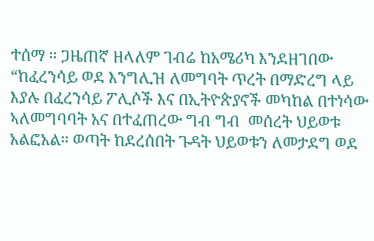ተሰማ ፡፡ ጋዜጠኛ ዘላለም ገብሬ ከአሜሪካ እንደዘገበው “ከፈረንሳይ ወደ እንግሊዝ ለመግባት ጥረት በማድረግ ላይ እያሉ በፈረንሳይ ፖሊሶች እና በኢትዮጵያኖች መካከል በተነሳው ኣለመግባባት አና በተፈጠረው ግብ ግብ  መሰረት ህይወቱ አልፎአል። ወጣት ከደረሰበት ጉዳት ህይወቱን ለመታደግ ወደ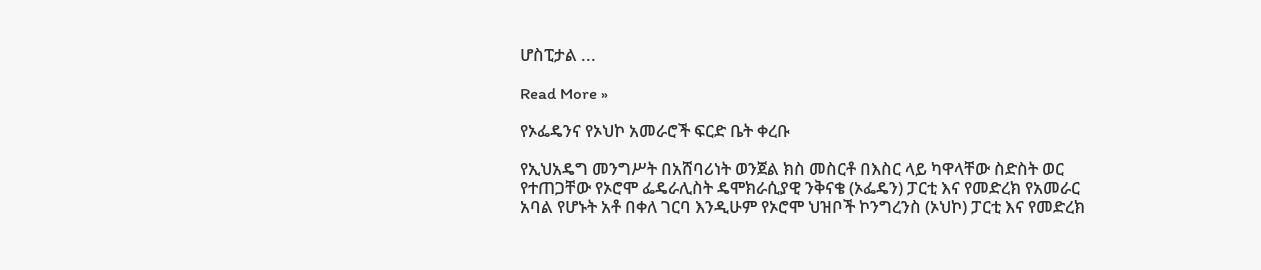ሆስፒታል ...

Read More »

የኦፌዴንና የኦህኮ አመራሮች ፍርድ ቤት ቀረቡ

የኢህአዴግ መንግሥት በአሸባሪነት ወንጀል ክስ መስርቶ በእስር ላይ ካዋላቸው ስድስት ወር የተጠጋቸው የኦሮሞ ፌዴራሊስት ዴሞክራሲያዊ ንቅናቄ (ኦፌዴን) ፓርቲ እና የመድረክ የአመራር አባል የሆኑት አቶ በቀለ ገርባ እንዲሁም የኦሮሞ ህዝቦች ኮንግረንስ (ኦህኮ) ፓርቲ እና የመድረክ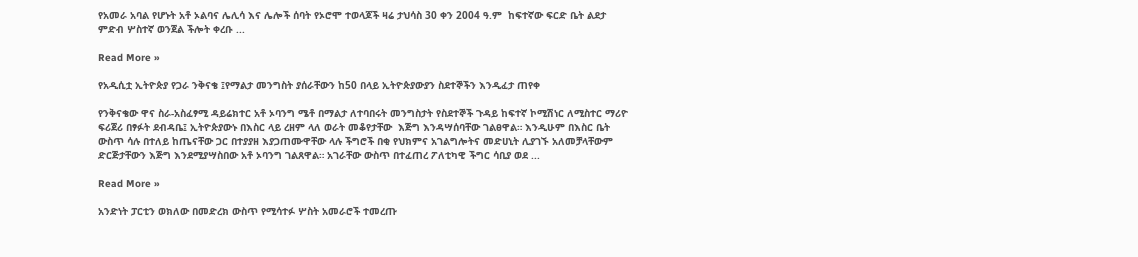የአመራ አባል የሆኑት አቶ ኦልባና ሌሊሳ እና ሌሎች ሰባት የኦሮሞ ተወላጆች ዛሬ ታህሳስ 30 ቀን 2004 ዓ.ም  ከፍተኛው ፍርድ ቤት ልደታ ምድብ ሦስተኛ ወንጀል ችሎት ቀረቡ ...

Read More »

የአዲሲቷ ኢትዮጵያ የጋራ ንቅናቄ ፤የማልታ መንግስት ያሰራቸውን ከ50 በላይ ኢትዮጵያውያን ስደተኞችን እንዲፈታ ጠየቀ

የንቅናቄው ዋና ስራ-አስፈፃሚ ዳይሬክተር አቶ ኦባንግ ሜቶ በማልታ ለተባበሩት መንግስታት የስደተኞች ጉዳይ ከፍተኛ ኮሚሽነር ለሚስተር ማሪዮ ፍሪጀሪ በፃፉት ደብዳቤ፤ ኢትዮጵያውኑ በእስር ላይ ረዘም ላለ ወራት መቆየታቸው  እጅግ እንዳሣሰባቸው ገልፀዋል። እንዲሁም በእስር ቤት ውስጥ ሳሉ በተለይ ከጤናቸው ጋር በተያያዘ እያጋጠሙዋቸው ላሉ ችግሮች በቂ የህክምና አገልግሎትና መድሀኒት ሊያገኙ አለመቻላቸውም ድርጅታቸውን እጅግ እንደሚያሣስበው አቶ ኦባንግ ገልጸዋል። አገራቸው ውስጥ በተፈጠረ ፖለቲካዊ ችግር ሳቢያ ወደ ...

Read More »

አንድነት ፓርቲን ወክለው በመድረክ ውስጥ የሚሳተፉ ሦስት አመራሮች ተመረጡ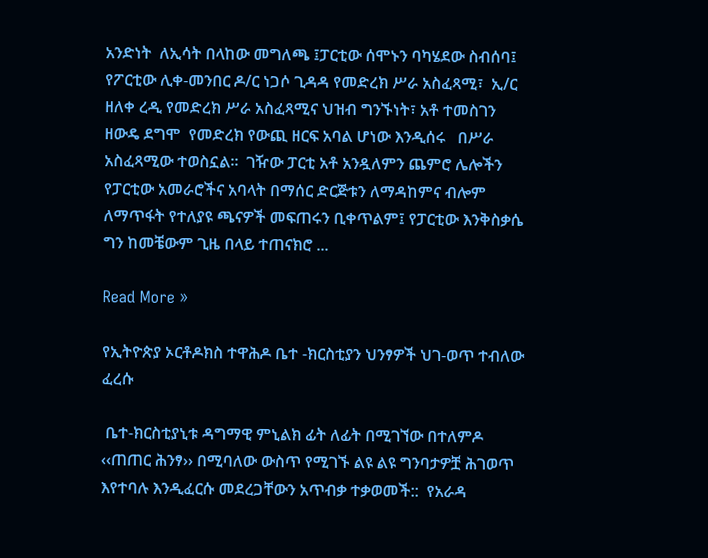አንድነት  ለኢሳት በላከው መግለጫ ፤ፓርቲው ሰሞኑን ባካሄደው ስብሰባ፤ የፖርቲው ሊቀ-መንበር ዶ/ር ነጋሶ ጊዳዳ የመድረክ ሥራ አስፈጻሚ፣  ኢ/ር ዘለቀ ረዲ የመድረክ ሥራ አስፈጻሚና ህዝብ ግንኙነት፣ አቶ ተመስገን ዘውዴ ደግሞ  የመድረክ የውጪ ዘርፍ አባል ሆነው እንዲሰሩ   በሥራ አስፈጻሚው ተወስኗል።  ገዥው ፓርቲ አቶ አንዷለምን ጨምሮ ሌሎችን የፓርቲው አመራሮችና አባላት በማሰር ድርጅቱን ለማዳከምና ብሎም ለማጥፋት የተለያዩ ጫናዎች መፍጠሩን ቢቀጥልም፤ የፓርቲው እንቅስቃሴ ግን ከመቼውም ጊዜ በላይ ተጠናክሮ ...

Read More »

የኢትዮጵያ ኦርቶዶክስ ተዋሕዶ ቤተ -ክርስቲያን ህንፃዎች ህገ-ወጥ ተብለው ፈረሱ

 ቤተ-ክርስቲያኒቱ ዳግማዊ ምኒልክ ፊት ለፊት በሚገኘው በተለምዶ ‹‹ጠጠር ሕንፃ›› በሚባለው ውስጥ የሚገኙ ልዩ ልዩ ግንባታዎቿ ሕገወጥ እየተባሉ እንዲፈርሱ መደረጋቸውን አጥብቃ ተቃወመች::  የአራዳ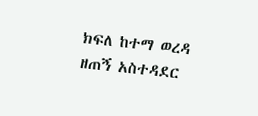ክፍለ ከተማ ወረዳ ዘጠኝ አስተዳደር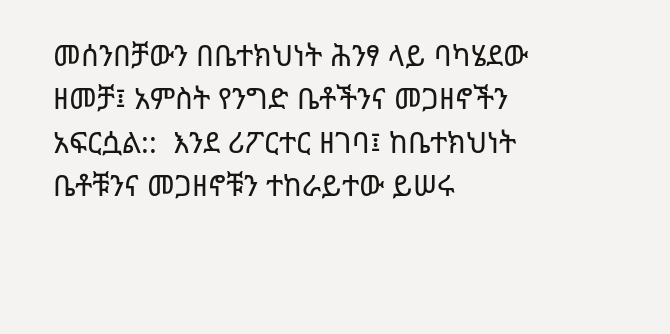መሰንበቻውን በቤተክህነት ሕንፃ ላይ ባካሄደው ዘመቻ፤ አምስት የንግድ ቤቶችንና መጋዘኖችን አፍርሷል::  እንደ ሪፖርተር ዘገባ፤ ከቤተክህነት ቤቶቹንና መጋዘኖቹን ተከራይተው ይሠሩ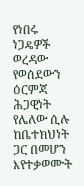የነበሩ ነጋዴዎች ወረዳው የወሰደውን ዕርምጃ ሕጋዊነት የሌለው ሲሉ ከቤተክህነት ጋር በመሆን እየተቃወሙት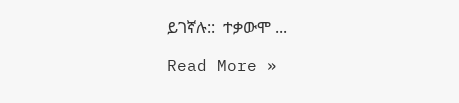ይገኛሉ::  ተቃውሞ ...

Read More »